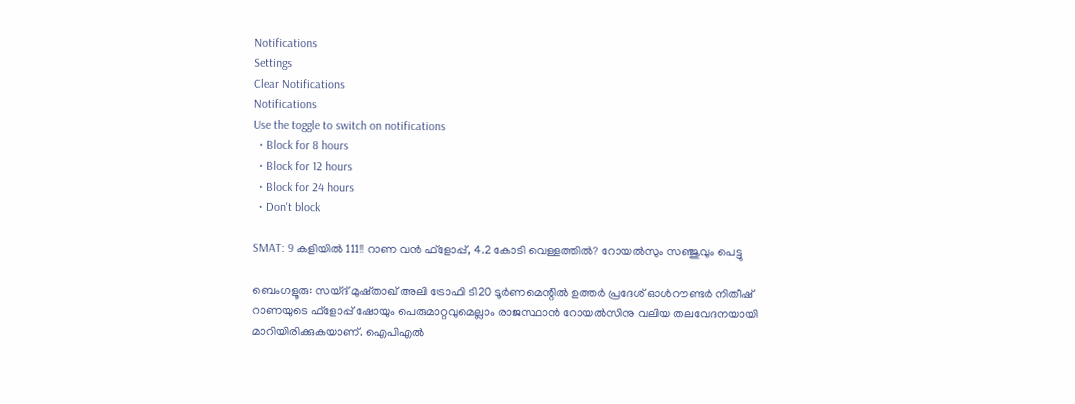Notifications
Settings
Clear Notifications
Notifications
Use the toggle to switch on notifications
  • Block for 8 hours
  • Block for 12 hours
  • Block for 24 hours
  • Don't block

SMAT: 9 കളിയില്‍ 111!! റാണ വന്‍ ഫ്‌ളോപ്പ്, 4.2 കോടി വെള്ളത്തില്‍? റോയല്‍സും സഞ്ജുവും പെട്ടു

ബെംഗളൂരു: സയ്‌ദ് മുഷ്താഖ് അലി ട്രോഫി ടി20 ടൂര്‍ണമെന്റില്‍ ഉത്തര്‍ പ്രദേശ് ഓള്‍റൗണ്ടര്‍ നിതീഷ് റാണയുടെ ഫ്‌ളോപ്പ് ഷോയും പെരുമാറ്റവുമെല്ലാം രാജസ്ഥാന്‍ റോയല്‍സിനു വലിയ തലവേദനയായി മാറിയിരിക്കുകയാണ്. ഐപിഎല്‍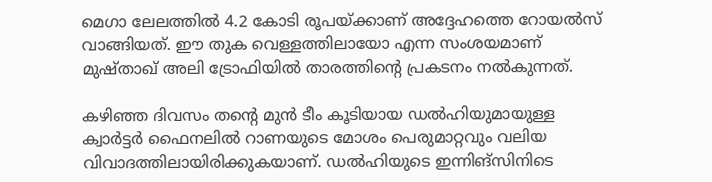മെഗാ ലേലത്തില്‍ 4.2 കോടി രൂപയ്ക്കാണ് അദ്ദേഹത്തെ റോയല്‍സ് വാങ്ങിയത്. ഈ തുക വെള്ളത്തിലായോ എന്ന സംശയമാണ് മുഷ്താഖ് അലി ട്രോഫിയില്‍ താരത്തിന്റെ പ്രകടനം നല്‍കുന്നത്.

കഴിഞ്ഞ ദിവസം തന്റെ മുന്‍ ടീം കൂടിയായ ഡല്‍ഹിയുമായുള്ള ക്വാര്‍ട്ടര്‍ ഫൈനലില്‍ റാണയുടെ മോശം പെരുമാറ്റവും വലിയ വിവാദത്തിലായിരിക്കുകയാണ്. ഡല്‍ഹിയുടെ ഇന്നിങ്‌സിനിടെ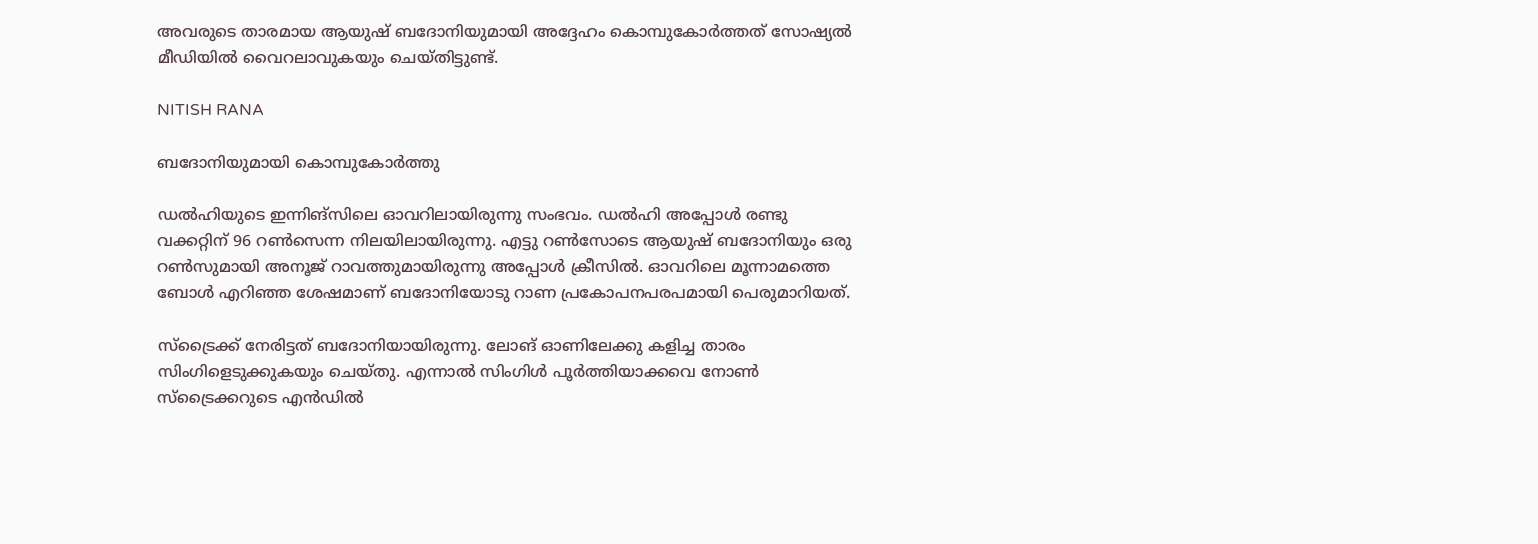അവരുടെ താരമായ ആയുഷ് ബദോനിയുമായി അദ്ദേഹം കൊമ്പുകോര്‍ത്തത് സോഷ്യല്‍ മീഡിയില്‍ വൈറലാവുകയും ചെയ്തിട്ടുണ്ട്.

NITISH RANA

ബദോനിയുമായി കൊമ്പുകോര്‍ത്തു

ഡല്‍ഹിയുടെ ഇന്നിങ്‌സിലെ ഓവറിലായിരുന്നു സംഭവം. ഡല്‍ഹി അപ്പോള്‍ രണ്ടു വക്കറ്റിന് 96 റണ്‍സെന്ന നിലയിലായിരുന്നു. എട്ടു റണ്‍സോടെ ആയുഷ് ബദോനിയും ഒരു റണ്‍സുമായി അനൂജ് റാവത്തുമായിരുന്നു അപ്പോള്‍ ക്രീസില്‍. ഓവറിലെ മൂന്നാമത്തെ ബോള്‍ എറിഞ്ഞ ശേഷമാണ് ബദോനിയോടു റാണ പ്രകോപനപരപമായി പെരുമാറിയത്.

സ്‌ട്രൈക്ക് നേരിട്ടത് ബദോനിയായിരുന്നു. ലോങ് ഓണിലേക്കു കളിച്ച താരം സിംഗിളെടുക്കുകയും ചെയ്തു. എന്നാല്‍ സിംഗിള്‍ പൂര്‍ത്തിയാക്കവെ നോണ്‍ സ്‌ട്രൈക്കറുടെ എന്‍ഡില്‍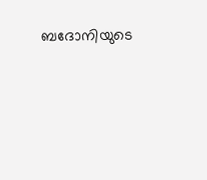ബദോനിയുടെ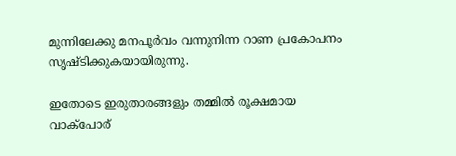മുന്നിലേക്കു മനപൂര്‍വം വന്നുനിന്ന റാണ പ്രകോപനം സൃഷ്ടിക്കുകയായിരുന്നു.

ഇതോടെ ഇരുതാരങ്ങളും തമ്മില്‍ രൂക്ഷമായ വാക്‌പോര്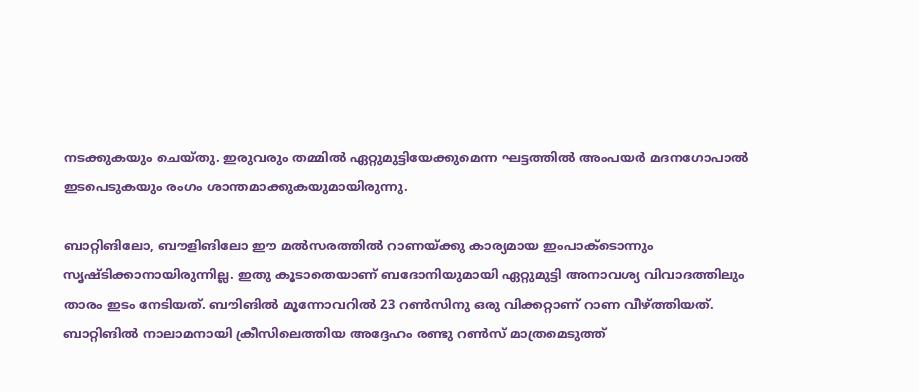നടക്കുകയും ചെയ്തു. ഇരുവരും തമ്മില്‍ ഏറ്റുമുട്ടിയേക്കുമെന്ന ഘട്ടത്തില്‍ അംപയര്‍ മദനഗോപാല്‍ ഇടപെടുകയും രംഗം ശാന്തമാക്കുകയുമായിരുന്നു.

ബാറ്റിങിലോ, ബൗളിങിലോ ഈ മല്‍സരത്തില്‍ റാണയ്ക്കു കാര്യമായ ഇംപാക്ടൊന്നും സൃഷ്ടിക്കാനായിരുന്നില്ല. ഇതു കൂടാതെയാണ് ബദോനിയുമായി ഏറ്റുമുട്ടി അനാവശ്യ വിവാദത്തിലും താരം ഇടം നേടിയത്. ബൗിങില്‍ മൂന്നോവറില്‍ 23 റണ്‍സിനു ഒരു വിക്കറ്റാണ് റാണ വീഴ്ത്തിയത്. ബാറ്റിങില്‍ നാലാമനായി ക്രീസിലെത്തിയ അദ്ദേഹം രണ്ടു റണ്‍സ് മാത്രമെടുത്ത്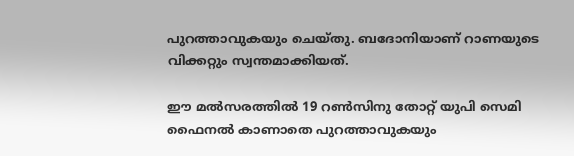പുറത്താവുകയും ചെയ്തു. ബദോനിയാണ് റാണയുടെ വിക്കറ്റും സ്വന്തമാക്കിയത്.

ഈ മല്‍സരത്തില്‍ 19 റണ്‍സിനു തോറ്റ് യുപി സെമി ഫൈനല്‍ കാണാതെ പുറത്താവുകയും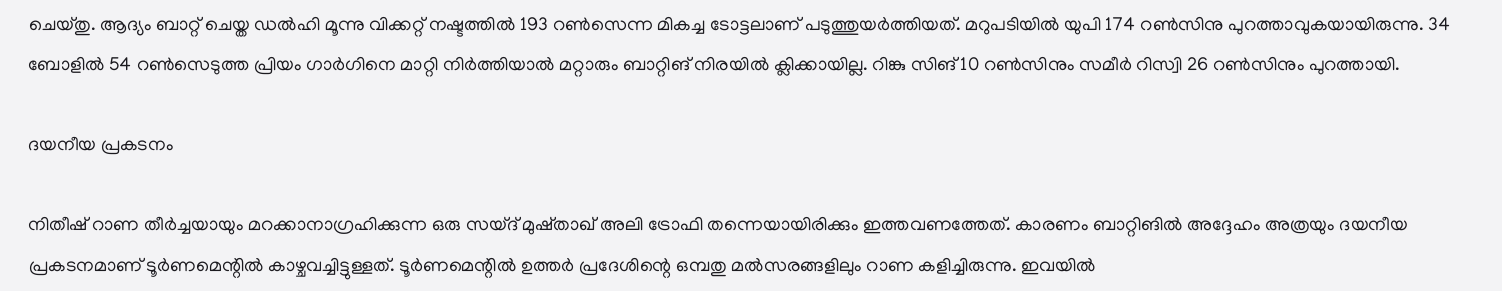ചെയ്തു. ആദ്യം ബാറ്റ് ചെയ്ത ഡല്‍ഹി മൂന്നു വിക്കറ്റ് നഷ്ടത്തില്‍ 193 റണ്‍സെന്ന മികച്ച ടോട്ടലാണ് പടുത്തുയര്‍ത്തിയത്. മറുപടിയില്‍ യുപി 174 റണ്‍സിനു പുറത്താവുകയായിരുന്നു. 34 ബോളില്‍ 54 റണ്‍സെടുത്ത പ്രിയം ഗാര്‍ഗിനെ മാറ്റി നിര്‍ത്തിയാല്‍ മറ്റാരും ബാറ്റിങ് നിരയില്‍ ക്ലിക്കായില്ല. റിങ്കു സിങ് 10 റണ്‍സിനും സമീര്‍ റിസ്വി 26 റണ്‍സിനും പുറത്തായി.

ദയനീയ പ്രകടനം

നിതീഷ് റാണ തീര്‍ച്ചയായും മറക്കാനാഗ്രഹിക്കുന്ന ഒരു സയ്ദ് മുഷ്താഖ് അലി ട്രോഫി തന്നെയായിരിക്കും ഇത്തവണത്തേത്. കാരണം ബാറ്റിങില്‍ അദ്ദേഹം അത്രയും ദയനീയ പ്രകടനമാണ് ടൂര്‍ണമെന്റില്‍ കാഴ്ചവച്ചിട്ടുള്ളത്. ടൂര്‍ണമെന്റില്‍ ഉത്തര്‍ പ്രദേശിന്റെ ഒമ്പതു മല്‍സരങ്ങളിലും റാണ കളിച്ചിരുന്നു. ഇവയില്‍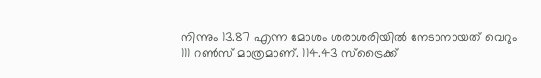നിന്നും 13.87 എന്ന മോശം ശരാശരിയില്‍ നേടാനായത് വെറും 111 റണ്‍സ് മാത്രമാണ്. 114.43 സ്‌ട്രൈക്ക്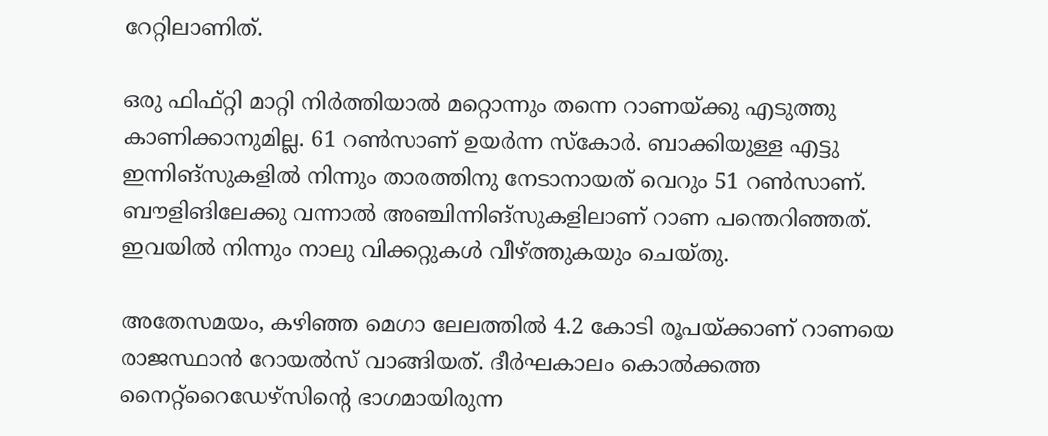റേറ്റിലാണിത്.

ഒരു ഫിഫ്റ്റി മാറ്റി നിര്‍ത്തിയാല്‍ മറ്റൊന്നും തന്നെ റാണയ്ക്കു എടുത്തു കാണിക്കാനുമില്ല. 61 റണ്‍സാണ് ഉയര്‍ന്ന സ്‌കോര്‍. ബാക്കിയുള്ള എട്ടു ഇന്നിങ്‌സുകളില്‍ നിന്നും താരത്തിനു നേടാനായത് വെറും 51 റണ്‍സാണ്. ബൗളിങിലേക്കു വന്നാല്‍ അഞ്ചിന്നിങ്‌സുകളിലാണ് റാണ പന്തെറിഞ്ഞത്. ഇവയില്‍ നിന്നും നാലു വിക്കറ്റുകള്‍ വീഴ്ത്തുകയും ചെയ്തു.

അതേസമയം, കഴിഞ്ഞ മെഗാ ലേലത്തില്‍ 4.2 കോടി രൂപയ്ക്കാണ് റാണയെ രാജസ്ഥാന്‍ റോയല്‍സ് വാങ്ങിയത്. ദീര്‍ഘകാലം കൊല്‍ക്കത്ത നൈറ്റ്‌റൈഡേഴ്‌സിന്റെ ഭാഗമായിരുന്ന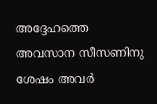അദ്ദേഹത്തെ അവസാന സീസണിനു ശേഷം അവര്‍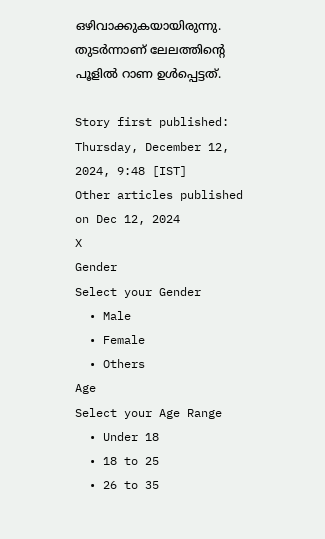ഒഴിവാക്കുകയായിരുന്നു. തുടര്‍ന്നാണ് ലേലത്തിന്റെ പൂളില്‍ റാണ ഉള്‍പ്പെട്ടത്.

Story first published: Thursday, December 12, 2024, 9:48 [IST]
Other articles published on Dec 12, 2024
X
Gender
Select your Gender
  • Male
  • Female
  • Others
Age
Select your Age Range
  • Under 18
  • 18 to 25
  • 26 to 35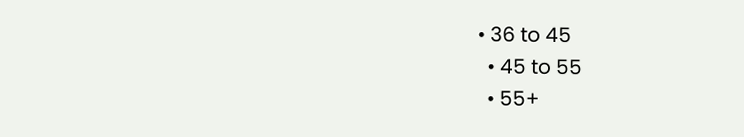• 36 to 45
  • 45 to 55
  • 55+